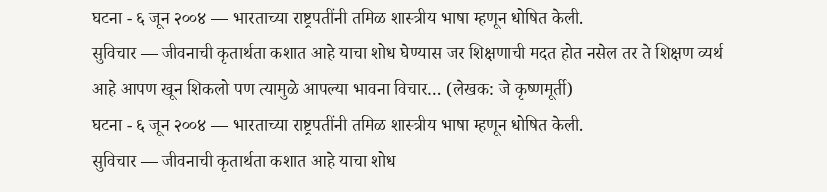घटना - ६ जून २००४ — भारताच्या राष्ट्रपतींनी तमिळ शास्त्रीय भाषा म्हणून धोषित केली.
सुविचार — जीवनाची कृतार्थता कशात आहे याचा शोध घेण्यास जर शिक्षणाची मदत होत नसेल तर ते शिक्षण व्यर्थ आहे आपण खून शिकलो पण त्यामुळे आपल्या भावना विचार… (लेखक: जे कृष्णमूर्ती)
घटना - ६ जून २००४ — भारताच्या राष्ट्रपतींनी तमिळ शास्त्रीय भाषा म्हणून धोषित केली.
सुविचार — जीवनाची कृतार्थता कशात आहे याचा शोध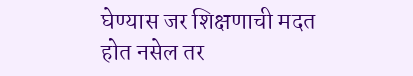घेण्यास जर शिक्षणाची मदत होत नसेल तर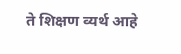ते शिक्षण व्यर्थ आहे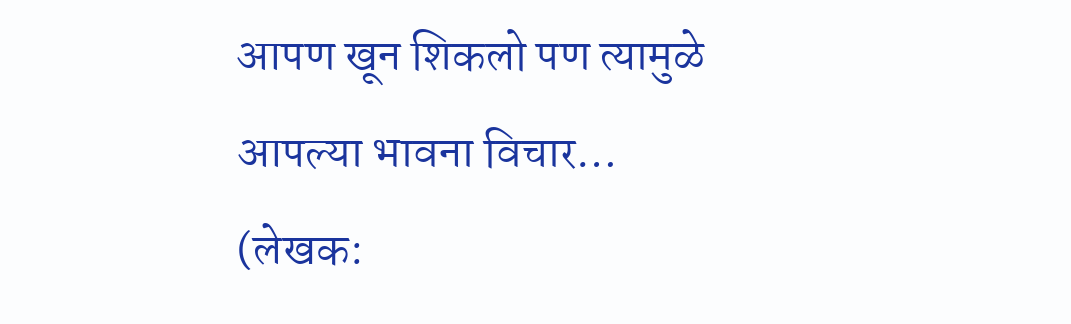आपण खून शिकलो पण त्यामुळे आपल्या भावना विचार… (लेखक: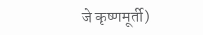जे कृष्णमूर्ती)